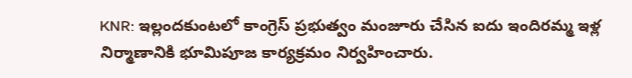KNR: ఇల్లందకుంటలో కాంగ్రెస్ ప్రభుత్వం మంజూరు చేసిన ఐదు ఇందిరమ్మ ఇళ్ల నిర్మాణానికి భూమిపూజ కార్యక్రమం నిర్వహించారు.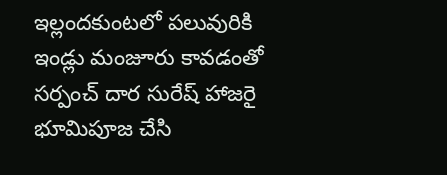ఇల్లందకుంటలో పలువురికి ఇండ్లు మంజూరు కావడంతో సర్పంచ్ దార సురేష్ హాజరై భూమిపూజ చేసి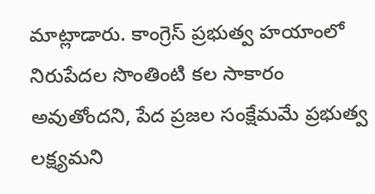మాట్లాడారు. కాంగ్రెస్ ప్రభుత్వ హయాంలో నిరుపేదల సొంతింటి కల సాకారం అవుతోందని, పేద ప్రజల సంక్షేమమే ప్రభుత్వ లక్ష్యమని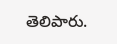తెలిపారు.